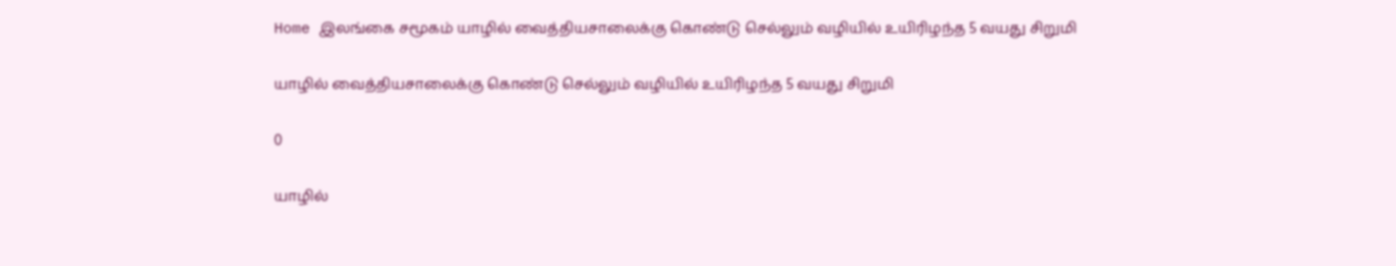Home இலங்கை சமூகம் யாழில் வைத்தியசாலைக்கு கொண்டு செல்லும் வழியில் உயிரிழந்த 5 வயது சிறுமி

யாழில் வைத்தியசாலைக்கு கொண்டு செல்லும் வழியில் உயிரிழந்த 5 வயது சிறுமி

0

யாழில்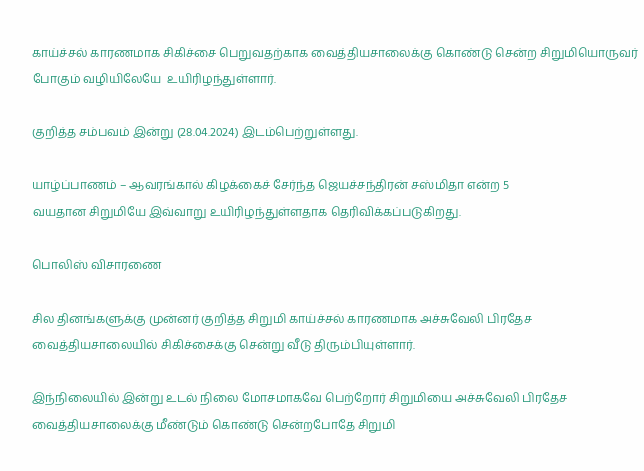காய்ச்சல் காரணமாக சிகிச்சை பெறுவதற்காக வைத்தியசாலைக்கு கொண்டு சென்ற சிறுமியொருவர் போகும் வழியிலேயே  உயிரிழந்துள்ளார்.

குறித்த சம்பவம் இன்று (28.04.2024) இடம்பெற்றுள்ளது.

யாழ்ப்பாணம் – ஆவரங்கால் கிழக்கைச் சேர்ந்த ஜெயச்சந்திரன் சஸ்மிதா என்ற 5
வயதான சிறுமியே இவ்வாறு உயிரிழந்துள்ளதாக தெரிவிக்கப்படுகிறது.

பொலிஸ் விசாரணை

சில தினங்களுக்கு முன்னர் குறித்த சிறுமி காய்ச்சல் காரணமாக அச்சுவேலி பிரதேச வைத்தியசாலையில் சிகிச்சைக்கு சென்று வீடு திரும்பியுள்ளார்.

இந்நிலையில் இன்று உடல் நிலை மோசமாகவே பெற்றோர் சிறுமியை அச்சுவேலி பிரதேச
வைத்தியசாலைக்கு மீண்டும் கொண்டு சென்றபோதே சிறுமி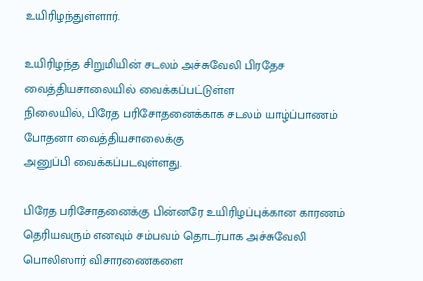உயிரிழந்துள்ளார்.

உயிரிழந்த சிறுமியின் சடலம் அச்சுவேலி பிரதேச வைத்தியசாலையில் வைக்கப்பட்டுள்ள
நிலையில், பிரேத பரிசோதனைக்காக சடலம் யாழ்ப்பாணம் போதனா வைத்தியசாலைக்கு
அனுப்பி வைக்கப்படவுள்ளது.

பிரேத பரிசோதனைக்கு பின்னரே உயிரிழப்புக்கான காரணம் தெரியவரும் எனவும் சம்பவம் தொடர்பாக அச்சுவேலி பொலிஸார் விசாரணைகளை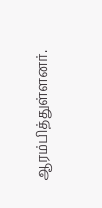ஆரம்பித்துள்ளனர்.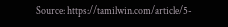Source: https://tamilwin.com/article/5-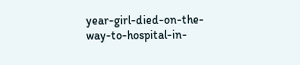year-girl-died-on-the-way-to-hospital-in-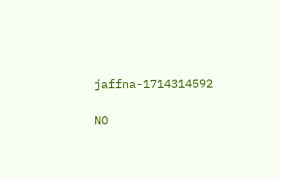jaffna-1714314592

NO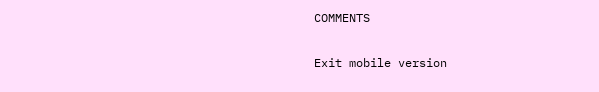COMMENTS

Exit mobile version